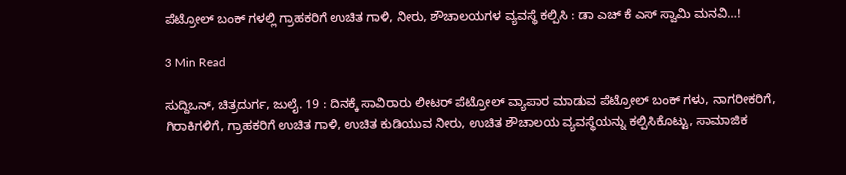ಪೆಟ್ರೋಲ್ ಬಂಕ್ ಗಳಲ್ಲಿ ಗ್ರಾಹಕರಿಗೆ ಉಚಿತ ಗಾಳಿ, ನೀರು, ಶೌಚಾಲಯಗಳ ವ್ಯವಸ್ಥೆ ಕಲ್ಪಿಸಿ : ಡಾ ಎಚ್ ಕೆ ಎಸ್ ಸ್ವಾಮಿ ಮನವಿ…!

3 Min Read

ಸುದ್ದಿಒನ್, ಚಿತ್ರದುರ್ಗ, ಜುಲೈ. 19 : ದಿನಕ್ಕೆ ಸಾವಿರಾರು ಲೀಟರ್ ಪೆಟ್ರೋಲ್ ವ್ಯಾಪಾರ ಮಾಡುವ ಪೆಟ್ರೋಲ್ ಬಂಕ್ ಗಳು, ನಾಗರೀಕರಿಗೆ, ಗಿರಾಕಿಗಳಿಗೆ, ಗ್ರಾಹಕರಿಗೆ ಉಚಿತ ಗಾಳಿ, ಉಚಿತ ಕುಡಿಯುವ ನೀರು, ಉಚಿತ ಶೌಚಾಲಯ ವ್ಯವಸ್ಥೆಯನ್ನು ಕಲ್ಪಿಸಿಕೊಟ್ಟು, ಸಾಮಾಜಿಕ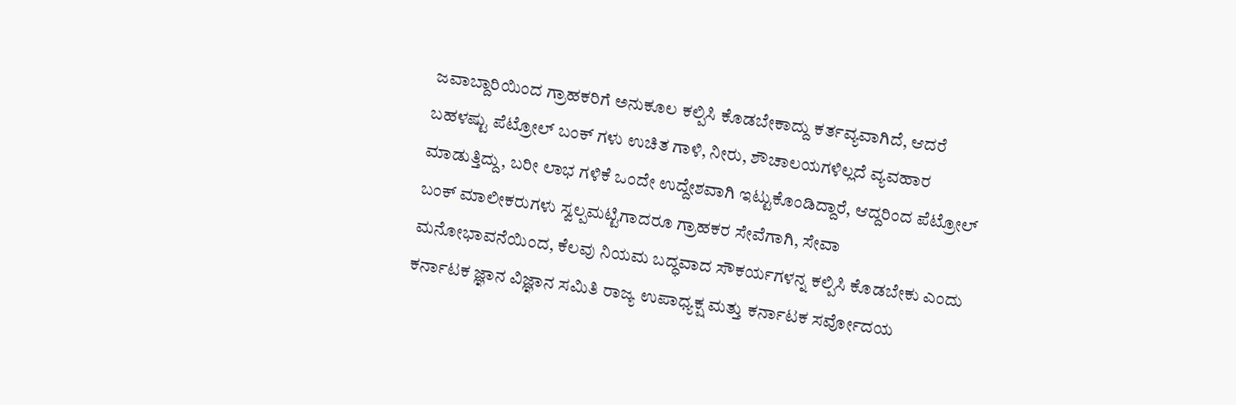ಜವಾಬ್ದಾರಿಯಿಂದ ಗ್ರಾಹಕರಿಗೆ ಅನುಕೂಲ ಕಲ್ಪಿಸಿ ಕೊಡಬೇಕಾದ್ದು ಕರ್ತವ್ಯವಾಗಿದೆ, ಆದರೆ ಬಹಳಷ್ಟು ಪೆಟ್ರೋಲ್ ಬಂಕ್ ಗಳು ಉಚಿತ ಗಾಳಿ, ನೀರು, ಶೌಚಾಲಯಗಳಿಲ್ಲದೆ ವ್ಯವಹಾರ ಮಾಡುತ್ತಿದ್ದು, ಬರೀ ಲಾಭ ಗಳಿಕೆ ಒಂದೇ ಉದ್ದೇಶವಾಗಿ ಇಟ್ಟುಕೊಂಡಿದ್ದಾರೆ, ಆದ್ದರಿಂದ ಪೆಟ್ರೋಲ್ ಬಂಕ್ ಮಾಲೀಕರುಗಳು ಸ್ವಲ್ಪಮಟ್ಟಿಗಾದರೂ ಗ್ರಾಹಕರ ಸೇವೆಗಾಗಿ, ಸೇವಾ ಮನೋಭಾವನೆಯಿಂದ, ಕೆಲವು ನಿಯಮ ಬದ್ಧವಾದ ಸೌಕರ್ಯಗಳನ್ನ ಕಲ್ಪಿಸಿ ಕೊಡಬೇಕು ಎಂದು ಕರ್ನಾಟಕ ಜ್ಞಾನ ವಿಜ್ಞಾನ ಸಮಿತಿ ರಾಜ್ಯ ಉಪಾಧ್ಯಕ್ಷ ಮತ್ತು ಕರ್ನಾಟಕ ಸರ್ವೋದಯ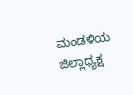ಮಂಡಳಿಯ ಜಿಲ್ಲಾಧ್ಯಕ್ಷ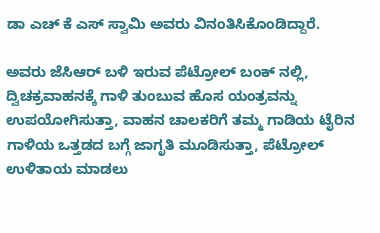ಡಾ ಎಚ್ ಕೆ ಎಸ್ ಸ್ವಾಮಿ ಅವರು ವಿನಂತಿಸಿಕೊಂಡಿದ್ದಾರೆ.

ಅವರು ಜೆಸಿಆರ್ ಬಳಿ ಇರುವ ಪೆಟ್ರೋಲ್ ಬಂಕ್ ನಲ್ಲಿ, ದ್ವಿಚಕ್ರವಾಹನಕ್ಕೆ ಗಾಳಿ ತುಂಬುವ ಹೊಸ ಯಂತ್ರವನ್ನು ಉಪಯೋಗಿಸುತ್ತಾ, ವಾಹನ ಚಾಲಕರಿಗೆ ತಮ್ಮ ಗಾಡಿಯ ಟೈರಿನ ಗಾಳಿಯ ಒತ್ತಡದ ಬಗ್ಗೆ ಜಾಗೃತಿ ಮೂಡಿಸುತ್ತಾ, ಪೆಟ್ರೋಲ್ ಉಳಿತಾಯ ಮಾಡಲು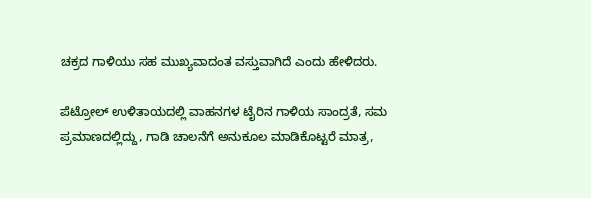ಚಕ್ರದ ಗಾಳಿಯು ಸಹ ಮುಖ್ಯವಾದಂತ ವಸ್ತುವಾಗಿದೆ ಎಂದು ಹೇಳಿದರು.

ಪೆಟ್ರೋಲ್ ಉಳಿತಾಯದಲ್ಲಿ ವಾಹನಗಳ ಟೈರಿನ ಗಾಳಿಯ ಸಾಂದ್ರತೆ, ಸಮ ಪ್ರಮಾಣದಲ್ಲಿದ್ದು, ಗಾಡಿ ಚಾಲನೆಗೆ ಅನುಕೂಲ ಮಾಡಿಕೊಟ್ಟರೆ ಮಾತ್ರ,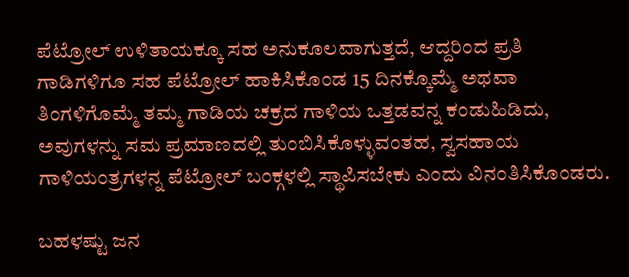ಪೆಟ್ರೋಲ್ ಉಳಿತಾಯಕ್ಕೂ ಸಹ ಅನುಕೂಲವಾಗುತ್ತದೆ, ಆದ್ದರಿಂದ ಪ್ರತಿ ಗಾಡಿಗಳಿಗೂ ಸಹ ಪೆಟ್ರೋಲ್ ಹಾಕಿಸಿಕೊಂಡ 15 ದಿನಕ್ಕೊಮ್ಮೆ ಅಥವಾ ತಿಂಗಳಿಗೊಮ್ಮೆ ತಮ್ಮ ಗಾಡಿಯ ಚಕ್ರದ ಗಾಳಿಯ ಒತ್ತಡವನ್ನ ಕಂಡುಹಿಡಿದು, ಅವುಗಳನ್ನು ಸಮ ಪ್ರಮಾಣದಲ್ಲಿ ತುಂಬಿಸಿಕೊಳ್ಳುವಂತಹ, ಸ್ವಸಹಾಯ ಗಾಳಿಯಂತ್ರಗಳನ್ನ ಪೆಟ್ರೋಲ್ ಬಂಕ್ಗಳಲ್ಲಿ ಸ್ಥಾಪಿಸಬೇಕು ಎಂದು ವಿನಂತಿಸಿಕೊಂಡರು.

ಬಹಳಷ್ಟು ಜನ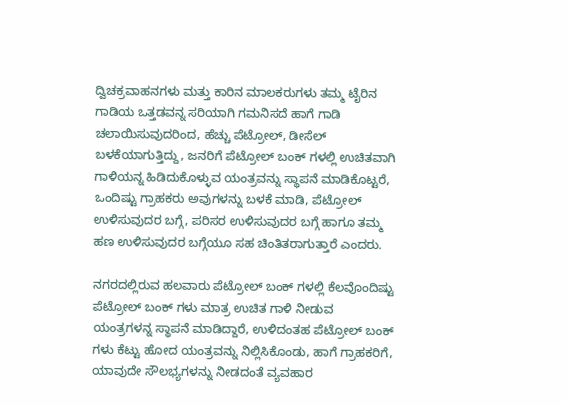ದ್ವಿಚಕ್ರವಾಹನಗಳು ಮತ್ತು ಕಾರಿನ ಮಾಲಕರುಗಳು ತಮ್ಮ ಟೈರಿನ ಗಾಡಿಯ ಒತ್ತಡವನ್ನ ಸರಿಯಾಗಿ ಗಮನಿಸದೆ ಹಾಗೆ ಗಾಡಿ ಚಲಾಯಿಸುವುದರಿಂದ, ಹೆಚ್ಚು ಪೆಟ್ರೋಲ್, ಡೀಸೆಲ್ ಬಳಕೆಯಾಗುತ್ತಿದ್ದು, ಜನರಿಗೆ ಪೆಟ್ರೋಲ್ ಬಂಕ್ ಗಳಲ್ಲಿ ಉಚಿತವಾಗಿ ಗಾಳಿಯನ್ನ ಹಿಡಿದುಕೊಳ್ಳುವ ಯಂತ್ರವನ್ನು ಸ್ಥಾಪನೆ ಮಾಡಿಕೊಟ್ಟರೆ, ಒಂದಿಷ್ಟು ಗ್ರಾಹಕರು ಅವುಗಳನ್ನು ಬಳಕೆ ಮಾಡಿ, ಪೆಟ್ರೋಲ್ ಉಳಿಸುವುದರ ಬಗ್ಗೆ, ಪರಿಸರ ಉಳಿಸುವುದರ ಬಗ್ಗೆ ಹಾಗೂ ತಮ್ಮ ಹಣ ಉಳಿಸುವುದರ ಬಗ್ಗೆಯೂ ಸಹ ಚಿಂತಿತರಾಗುತ್ತಾರೆ ಎಂದರು.

ನಗರದಲ್ಲಿರುವ ಹಲವಾರು ಪೆಟ್ರೋಲ್ ಬಂಕ್ ಗಳಲ್ಲಿ ಕೆಲವೊಂದಿಷ್ಟು ಪೆಟ್ರೋಲ್ ಬಂಕ್ ಗಳು ಮಾತ್ರ ಉಚಿತ ಗಾಳಿ ನೀಡುವ ಯಂತ್ರಗಳನ್ನ ಸ್ಥಾಪನೆ ಮಾಡಿದ್ದಾರೆ, ಉಳಿದಂತಹ ಪೆಟ್ರೋಲ್ ಬಂಕ್ ಗಳು ಕೆಟ್ಟು ಹೋದ ಯಂತ್ರವನ್ನು ನಿಲ್ಲಿಸಿಕೊಂಡು, ಹಾಗೆ ಗ್ರಾಹಕರಿಗೆ, ಯಾವುದೇ ಸೌಲಭ್ಯಗಳನ್ನು ನೀಡದಂತೆ ವ್ಯವಹಾರ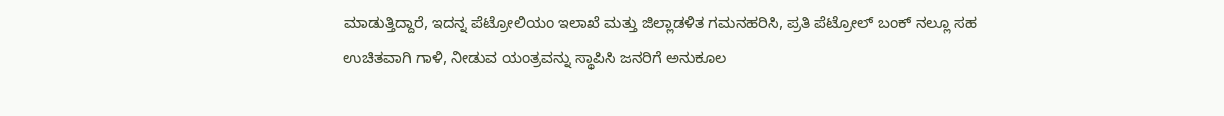ಮಾಡುತ್ತಿದ್ದಾರೆ, ಇದನ್ನ ಪೆಟ್ರೋಲಿಯಂ ಇಲಾಖೆ ಮತ್ತು ಜಿಲ್ಲಾಡಳಿತ ಗಮನಹರಿಸಿ, ಪ್ರತಿ ಪೆಟ್ರೋಲ್ ಬಂಕ್ ನಲ್ಲೂ ಸಹ ಉಚಿತವಾಗಿ ಗಾಳಿ, ನೀಡುವ ಯಂತ್ರವನ್ನು ಸ್ಥಾಪಿಸಿ ಜನರಿಗೆ ಅನುಕೂಲ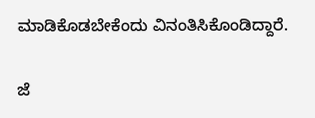ಮಾಡಿಕೊಡಬೇಕೆಂದು ವಿನಂತಿಸಿಕೊಂಡಿದ್ದಾರೆ.

ಜೆ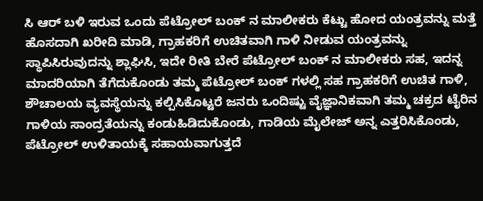ಸಿ ಆರ್ ಬಳಿ ಇರುವ ಒಂದು ಪೆಟ್ರೋಲ್ ಬಂಕ್ ನ ಮಾಲೀಕರು ಕೆಟ್ಟು ಹೋದ ಯಂತ್ರವನ್ನು ಮತ್ತೆ ಹೊಸದಾಗಿ ಖರೀದಿ ಮಾಡಿ, ಗ್ರಾಹಕರಿಗೆ ಉಚಿತವಾಗಿ ಗಾಳಿ ನೀಡುವ ಯಂತ್ರವನ್ನು ಸ್ಥಾಪಿಸಿರುವುದನ್ನು ಶ್ಲಾಘಿಸಿ, ಇದೇ ರೀತಿ ಬೇರೆ ಪೆಟ್ರೋಲ್ ಬಂಕ್ ನ ಮಾಲೀಕರು ಸಹ, ಇದನ್ನ ಮಾದರಿಯಾಗಿ ತೆಗೆದುಕೊಂಡು ತಮ್ಮ ಪೆಟ್ರೋಲ್ ಬಂಕ್ ಗಳಲ್ಲಿ ಸಹ ಗ್ರಾಹಕರಿಗೆ ಉಚಿತ ಗಾಳಿ, ಶೌಚಾಲಯ ವ್ಯವಸ್ಥೆಯನ್ನು ಕಲ್ಪಿಸಿಕೊಟ್ಟರೆ ಜನರು ಒಂದಿಷ್ಟು ವೈಜ್ಞಾನಿಕವಾಗಿ ತಮ್ಮ ಚಕ್ರದ ಟೈರಿನ ಗಾಳಿಯ ಸಾಂದ್ರತೆಯನ್ನು ಕಂಡುಹಿಡಿದುಕೊಂಡು, ಗಾಡಿಯ ಮೈಲೇಜ್ ಅನ್ನ ಎತ್ತರಿಸಿಕೊಂಡು, ಪೆಟ್ರೋಲ್ ಉಳಿತಾಯಕ್ಕೆ ಸಹಾಯವಾಗುತ್ತದೆ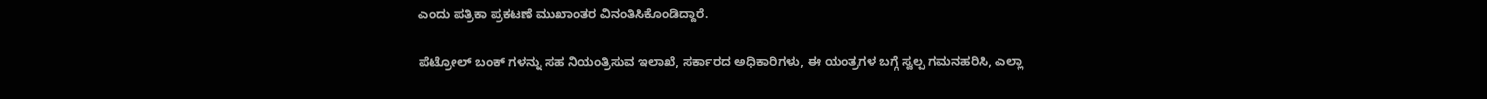ಎಂದು ಪತ್ರಿಕಾ ಪ್ರಕಟಣೆ ಮುಖಾಂತರ ವಿನಂತಿಸಿಕೊಂಡಿದ್ದಾರೆ.

ಪೆಟ್ರೋಲ್ ಬಂಕ್ ಗಳನ್ನು ಸಹ ನಿಯಂತ್ರಿಸುವ ಇಲಾಖೆ, ಸರ್ಕಾರದ ಅಧಿಕಾರಿಗಳು, ಈ ಯಂತ್ರಗಳ ಬಗ್ಗೆ ಸ್ವಲ್ಪ ಗಮನಹರಿಸಿ, ಎಲ್ಲಾ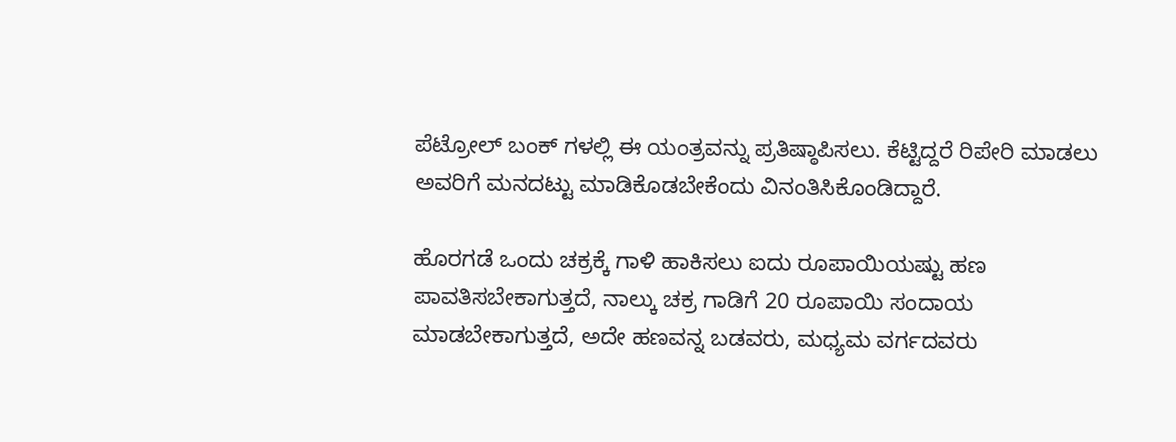ಪೆಟ್ರೋಲ್ ಬಂಕ್ ಗಳಲ್ಲಿ ಈ ಯಂತ್ರವನ್ನು ಪ್ರತಿಷ್ಠಾಪಿಸಲು. ಕೆಟ್ಟಿದ್ದರೆ ರಿಪೇರಿ ಮಾಡಲು ಅವರಿಗೆ ಮನದಟ್ಟು ಮಾಡಿಕೊಡಬೇಕೆಂದು ವಿನಂತಿಸಿಕೊಂಡಿದ್ದಾರೆ.

ಹೊರಗಡೆ ಒಂದು ಚಕ್ರಕ್ಕೆ ಗಾಳಿ ಹಾಕಿಸಲು ಐದು ರೂಪಾಯಿಯಷ್ಟು ಹಣ ಪಾವತಿಸಬೇಕಾಗುತ್ತದೆ, ನಾಲ್ಕು ಚಕ್ರ ಗಾಡಿಗೆ 20 ರೂಪಾಯಿ ಸಂದಾಯ ಮಾಡಬೇಕಾಗುತ್ತದೆ, ಅದೇ ಹಣವನ್ನ ಬಡವರು, ಮಧ್ಯಮ ವರ್ಗದವರು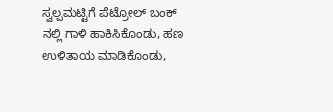ಸ್ವಲ್ಪಮಟ್ಟಿಗೆ ಪೆಟ್ರೋಲ್ ಬಂಕ್ ನಲ್ಲಿ ಗಾಳಿ ಹಾಕಿಸಿಕೊಂಡು, ಹಣ ಉಳಿತಾಯ ಮಾಡಿಕೊಂಡು,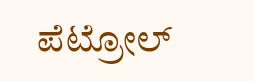ಪೆಟ್ರೋಲ್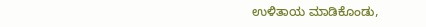ಉಳಿತಾಯ ಮಾಡಿಕೊಂಡು,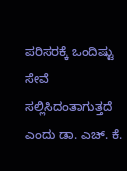ಪರಿಸರಕ್ಕೆ ಒಂದಿಷ್ಟು ಸೇವೆ ಸಲ್ಲಿಸಿದಂತಾಗುತ್ತದೆ ಎಂದು ಡಾ. ಎಚ್. ಕೆ.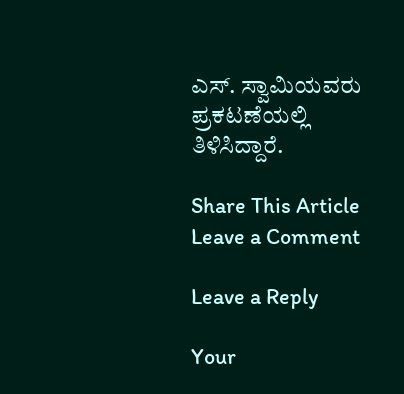ಎಸ್. ಸ್ವಾಮಿಯವರು ಪ್ರಕಟಣೆಯಲ್ಲಿ ತಿಳಿಸಿದ್ದಾರೆ.

Share This Article
Leave a Comment

Leave a Reply

Your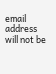email address will not be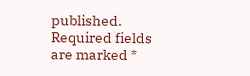published. Required fields are marked *